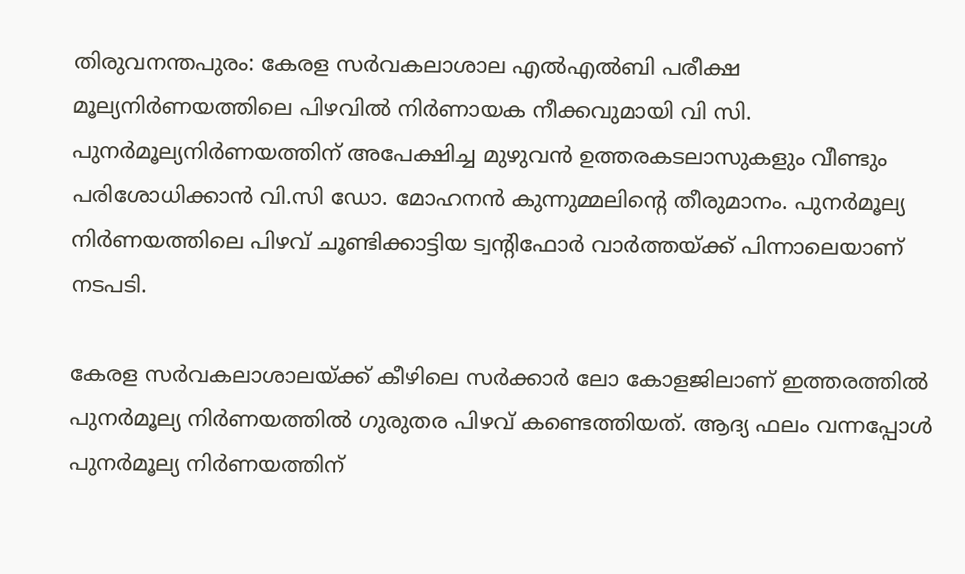തിരുവനന്തപുരം: കേരള സര്‍വകലാശാല എല്‍എല്‍ബി പരീക്ഷ മൂല്യനിര്‍ണയത്തിലെ പിഴവില്‍ നിര്‍ണായക നീക്കവുമായി വി സി. പുനര്‍മൂല്യനിര്‍ണയത്തിന് അപേക്ഷിച്ച മുഴുവന്‍ ഉത്തരകടലാസുകളും വീണ്ടും പരിശോധിക്കാന്‍ വി.സി ഡോ. മോഹനന്‍ കുന്നുമ്മലിന്റെ തീരുമാനം. പുനര്‍മൂല്യ നിര്‍ണയത്തിലെ പിഴവ് ചൂണ്ടിക്കാട്ടിയ ട്വന്റിഫോര്‍ വാര്‍ത്തയ്ക്ക് പിന്നാലെയാണ് നടപടി.

കേരള സര്‍വകലാശാലയ്ക്ക് കീഴിലെ സര്‍ക്കാര്‍ ലോ കോളജിലാണ് ഇത്തരത്തില്‍ പുനര്‍മൂല്യ നിര്‍ണയത്തില്‍ ഗുരുതര പിഴവ് കണ്ടെത്തിയത്. ആദ്യ ഫലം വന്നപ്പോള്‍ പുനര്‍മൂല്യ നിര്‍ണയത്തിന്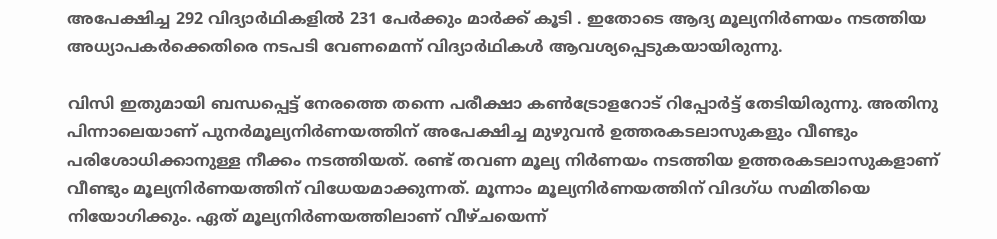അപേക്ഷിച്ച 292 വിദ്യാര്‍ഥികളില്‍ 231 പേര്‍ക്കും മാര്‍ക്ക് കൂടി . ഇതോടെ ആദ്യ മൂല്യനിര്‍ണയം നടത്തിയ അധ്യാപകര്‍ക്കെതിരെ നടപടി വേണമെന്ന് വിദ്യാര്‍ഥികള്‍ ആവശ്യപ്പെടുകയായിരുന്നു.

വിസി ഇതുമായി ബന്ധപ്പെട്ട് നേരത്തെ തന്നെ പരീക്ഷാ കണ്‍ട്രോളറോട് റിപ്പോര്‍ട്ട് തേടിയിരുന്നു. അതിനു പിന്നാലെയാണ് പുനര്‍മൂല്യനിര്‍ണയത്തിന് അപേക്ഷിച്ച മുഴുവന്‍ ഉത്തരകടലാസുകളും വീണ്ടും പരിശോധിക്കാനുള്ള നീക്കം നടത്തിയത്. രണ്ട് തവണ മൂല്യ നിര്‍ണയം നടത്തിയ ഉത്തരകടലാസുകളാണ് വീണ്ടും മൂല്യനിര്‍ണയത്തിന് വിധേയമാക്കുന്നത്. മൂന്നാം മൂല്യനിര്‍ണയത്തിന് വിദഗ്ധ സമിതിയെ നിയോഗിക്കും. ഏത് മൂല്യനിര്‍ണയത്തിലാണ് വീഴ്ചയെന്ന്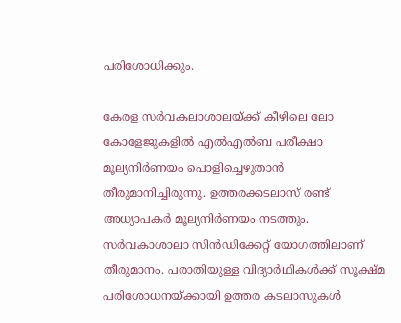പരിശോധിക്കും.

കേരള സര്‍വകലാശാലയ്ക്ക് കീഴിലെ ലോ കോളേജുകളില്‍ എല്‍എല്‍ബ പരീക്ഷാ മൂല്യനിര്‍ണയം പൊളിച്ചെഴുതാന്‍ തീരുമാനിച്ചിരുന്നു. ഉത്തരക്കടലാസ് രണ്ട് അധ്യാപകര്‍ മൂല്യനിര്‍ണയം നടത്തും. സര്‍വകാശാലാ സിന്‍ഡിക്കേറ്റ് യോഗത്തിലാണ് തീരുമാനം. പരാതിയുള്ള വിദ്യാര്‍ഥികള്‍ക്ക് സൂക്ഷ്മ പരിശോധനയ്ക്കായി ഉത്തര കടലാസുകള്‍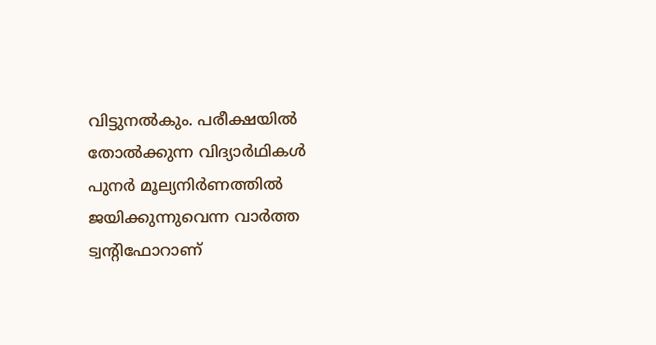വിട്ടുനല്‍കും. പരീക്ഷയില്‍ തോല്‍ക്കുന്ന വിദ്യാര്‍ഥികള്‍ പുനര്‍ മൂല്യനിര്‍ണത്തില്‍ ജയിക്കുന്നുവെന്ന വാര്‍ത്ത ട്വന്റിഫോറാണ്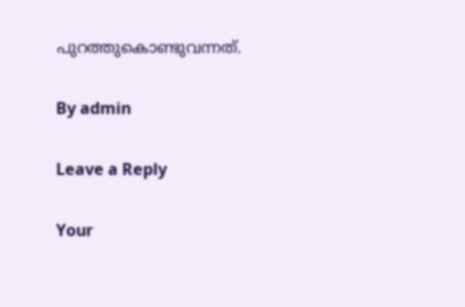പുറത്തുകൊണ്ടുവന്നത്.

By admin

Leave a Reply

Your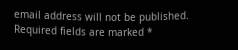email address will not be published. Required fields are marked *